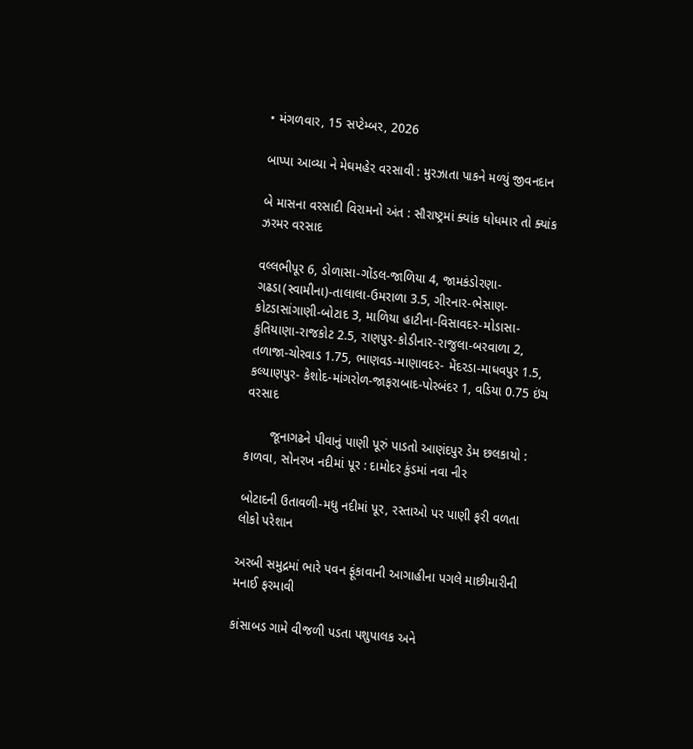• મંગળવાર, 15 સપ્ટેમ્બર, 2026

બાપ્પા આવ્યા ને મેઘમહેર વરસાવી : મુરઝાતા પાકને મળ્યું જીવનદાન

બે માસના વરસાદી વિરામનો અંત : સૌરાષ્ટ્રમાં ક્યાંક ધોધમાર તો ક્યાંક ઝરમર વરસાદ

વલ્લભીપૂર 6, ડોળાસા-ગોંડલ-જાળિયા 4, જામકંડોરણા-ગઢડા(સ્વામીના)-તાલાલા-ઉમરાળા 3.5, ગીરનાર-ભેસાણ- કોટડાસાંગાણી-બોટાદ 3, માળિયા હાટીના-વિસાવદર-મોડાસા-કુતિયાણા-રાજકોટ 2.5, રાણપુર-કોડીનાર-રાજુલા-બરવાળા 2, તળાજા-ચોરવાડ 1.75, ભાણવડ-માણાવદર- મેંદરડા-માધવપુર 1.5, કલ્યાણપુર- કેશોદ-માંગરોળ-જાફરાબાદ-પોરબંદર 1, વડિયા 0.75 ઇંચ વરસાદ

       જૂનાગઢને પીવાનું પાણી પૂરું પાડતો આણંદપુર ડેમ છલકાયો : કાળવા, સોનરખ નદીમાં પૂર : દામોદર કુંડમાં નવા નીર

બોટાદની ઉતાવળી-મધુ નદીમાં પૂર, રસ્તાઓ પર પાણી ફરી વળતા લોકો પરેશાન

અરબી સમુદ્રમાં ભારે પવન ફૂંકાવાની આગાહીના પગલે માછીમારીની મનાઈ ફરમાવી

કાંસાબડ ગામે વીજળી પડતા પશુપાલક અને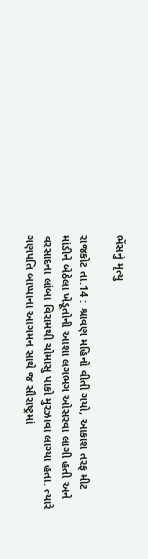ભેંસનું મૃત્યુ

રાજકોટ તા.14 : શ્રાવણ મહિનો વીતી ગયો, આકાશ તરફ મીટ માંડીને બેઠેલા ખેડૂતોની આશા લગભગ ઓસરવા લાગી હતી અને વરસાદના લાંબા વિરામથી ચોમાસુ પાકો મુરઝાવા લાગ્યા હતા. ત્યારે ગણપતિ બાપ્પાના આગમન સાથે જ સૌરાષ્ટ્રમાં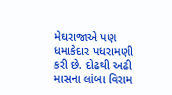મેઘરાજાએ પણ ધમાકેદાર પધરામણી કરી છે. દોઢથી અઢી માસના લાંબા વિરામ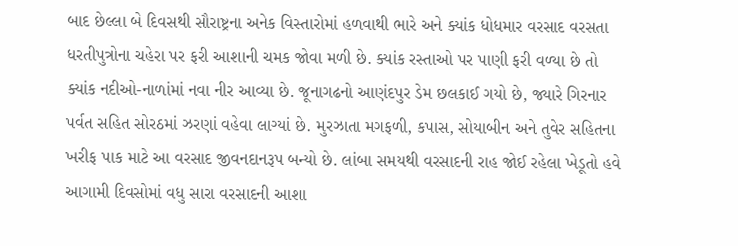બાદ છેલ્લા બે દિવસથી સૌરાષ્ટ્રના અનેક વિસ્તારોમાં હળવાથી ભારે અને ક્યાંક ધોધમાર વરસાદ વરસતા ધરતીપુત્રોના ચહેરા પર ફરી આશાની ચમક જોવા મળી છે. ક્યાંક રસ્તાઓ પર પાણી ફરી વળ્યા છે તો ક્યાંક નદીઓ-નાળાંમાં નવા નીર આવ્યા છે. જૂનાગઢનો આણંદપુર ડેમ છલકાઈ ગયો છે, જ્યારે ગિરનાર પર્વત સહિત સોરઠમાં ઝરણાં વહેવા લાગ્યાં છે. મુરઝાતા મગફળી, કપાસ, સોયાબીન અને તુવેર સહિતના ખરીફ પાક માટે આ વરસાદ જીવનદાનરૂપ બન્યો છે. લાંબા સમયથી વરસાદની રાહ જોઈ રહેલા ખેડૂતો હવે આગામી દિવસોમાં વધુ સારા વરસાદની આશા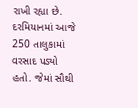રાખી રહ્યા છે. દરમિયાનમાં આજે 250 તાલુકામાં વરસાદ પડ્યો હતો. જેમાં સૌથી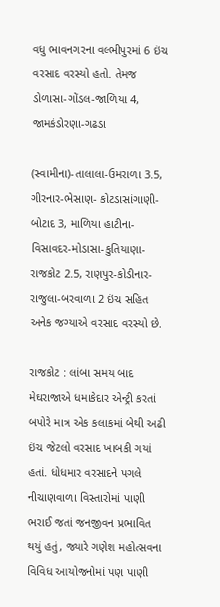વધુ ભાવનગરના વલ્ભીપુરમાં 6 ઇંચ વરસાદ વરસ્યો હતો. તેમજ ડોળાસા-ગોંડલ-જાળિયા 4, જામકંડોરણા-ગઢડા

(સ્વામીના)-તાલાલા-ઉમરાળા 3.5, ગીરનાર-ભેસાણ- કોટડાસાંગાણી-બોટાદ 3, માળિયા હાટીના-વિસાવદર-મોડાસા-કુતિયાણા-રાજકોટ 2.5, રાણપુર-કોડીનાર-રાજુલા-બરવાળા 2 ઇંચ સહિત અનેક જગ્યાએ વરસાદ વરસ્યો છે.

રાજકોટ : લાંબા સમય બાદ મેઘરાજાએ ધમાકેદાર એન્ટ્રી કરતાં બપોરે માત્ર એક કલાકમાં બેથી અઢી ઇંચ જેટલો વરસાદ ખાબકી ગયાં હતાં. ધોધમાર વરસાદને પગલે નીચાણવાળા વિસ્તારોમાં પાણી ભરાઈ જતાં જનજીવન પ્રભાવિત થયું હતું, જ્યારે ગણેશ મહોત્સવના વિવિધ આયોજનોમાં પણ પાણી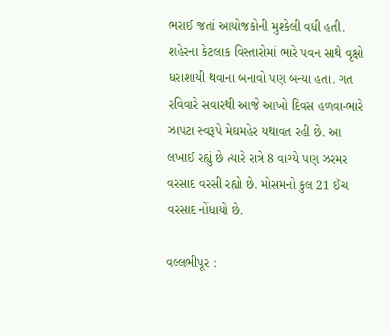ભરાઈ જતાં આયોજકોની મુશ્કેલી વધી હતી. શહેરના કેટલાક વિસ્તારોમાં ભારે પવન સાથે વૃક્ષો ધરાશાયી થવાના બનાવો પણ બન્યા હતા. ગત રવિવારે સવારથી આજે આખો દિવસ હળવા-ભારે ઝાપટા સ્વરૂપે મેઘમહેર યથાવત રહી છે. આ લખાઈ રહ્યું છે ત્યારે રાત્રે 8 વાગ્યે પણ ઝરમર વરસાદ વરસી રહ્યો છે. મોસમનો કુલ 21 ઈંચ વરસાદ નોંધાયો છે.

વલ્લભીપૂર :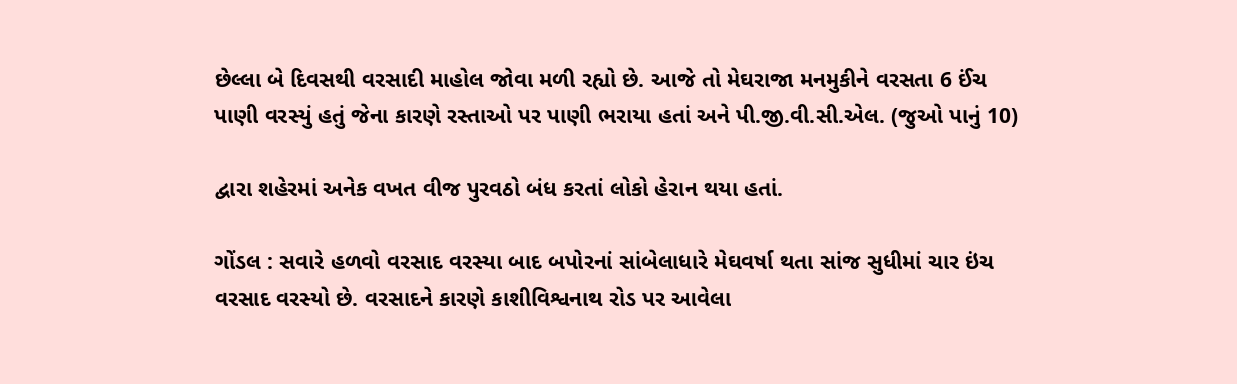છેલ્લા બે દિવસથી વરસાદી માહોલ જોવા મળી રહ્યો છે. આજે તો મેઘરાજા મનમુકીને વરસતા 6 ઈંચ પાણી વરસ્યું હતું જેના કારણે રસ્તાઓ પર પાણી ભરાયા હતાં અને પી.જી.વી.સી.એલ. (જુઓ પાનું 10)

દ્વારા શહેરમાં અનેક વખત વીજ પુરવઠો બંધ કરતાં લોકો હેરાન થયા હતાં.

ગોંડલ : સવારે હળવો વરસાદ વરસ્યા બાદ બપોરનાં સાંબેલાધારે મેઘવર્ષા થતા સાંજ સુધીમાં ચાર ઇંચ વરસાદ વરસ્યો છે. વરસાદને કારણે કાશીવિશ્વનાથ રોડ પર આવેલા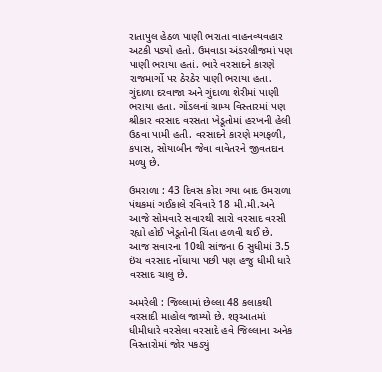રાતાપુલ હેઠળ પાણી ભરાતા વાહનવ્યવહાર અટકી પડ્યો હતો. ઉમવાડા અંડરબ્રીજમાં પણ પાણી ભરાયા હતાં. ભારે વરસાદને કારણે રાજમાર્ગો પર ઠેરઠેર પાણી ભરાયા હતા. ગુંદાળા દરવાજા અને ગુંદાળા શેરીમાં પાણી ભરાયા હતા. ગોંડલનાં ગ્રામ્ય વિસ્તારમાં પણ શ્રીકાર વરસાદ વરસતા ખેડૂતોમાં હરખની હેલી ઉઠવા પામી હતી. વરસાદને કારણે મગફળી, કપાસ, સોયાબીન જેવા વાવેતરને જીવતદાન મળ્યુ છે.

ઉમરાળા : 43 દિવસ કોરા ગયા બાદ ઉમરાળા પંથકમાં ગઈકાલે રવિવારે 18 મી.મી.અને આજે સોમવારે સવારથી સારો વરસાદ વરસી રહ્યો હોઈ ખેડૂતોની ચિંતા હળવી થઈ છે. આજ સવારના 10થી સાંજના 6 સુધીમાં 3.5 ઇંચ વરસાદ નોંધાયા પછી પણ હજુ ધીમી ધારે વરસાદ ચાલુ છે.

અમરેલી : જિલ્લામાં છેલ્લા 48 કલાકથી વરસાદી માહોલ જામ્યો છે. શરૂઆતમાં ધીમીધારે વરસેલા વરસાદે હવે જિલ્લાના અનેક વિસ્તારોમાં જોર પકડ્યું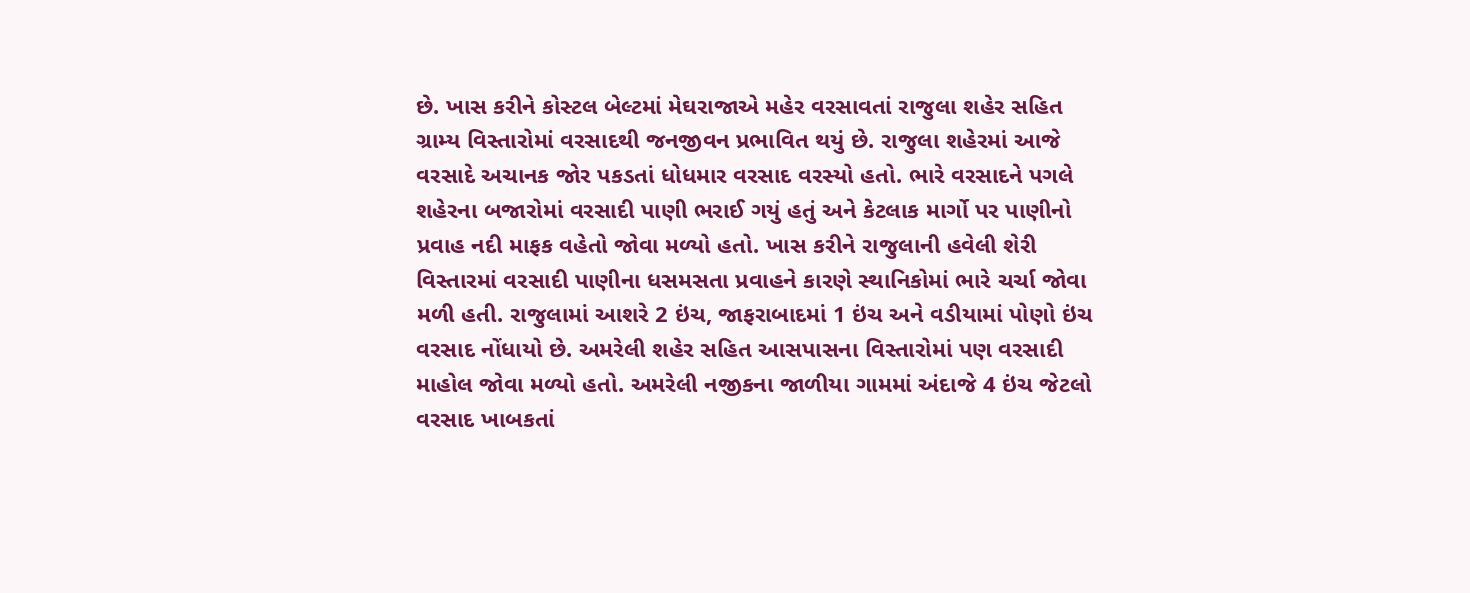છે. ખાસ કરીને કોસ્ટલ બેલ્ટમાં મેઘરાજાએ મહેર વરસાવતાં રાજુલા શહેર સહિત ગ્રામ્ય વિસ્તારોમાં વરસાદથી જનજીવન પ્રભાવિત થયું છે. રાજુલા શહેરમાં આજે વરસાદે અચાનક જોર પકડતાં ધોધમાર વરસાદ વરસ્યો હતો. ભારે વરસાદને પગલે શહેરના બજારોમાં વરસાદી પાણી ભરાઈ ગયું હતું અને કેટલાક માર્ગો પર પાણીનો પ્રવાહ નદી માફક વહેતો જોવા મળ્યો હતો. ખાસ કરીને રાજુલાની હવેલી શેરી વિસ્તારમાં વરસાદી પાણીના ધસમસતા પ્રવાહને કારણે સ્થાનિકોમાં ભારે ચર્ચા જોવા મળી હતી. રાજુલામાં આશરે 2 ઇંચ, જાફરાબાદમાં 1 ઇંચ અને વડીયામાં પોણો ઇંચ વરસાદ નોંધાયો છે. અમરેલી શહેર સહિત આસપાસના વિસ્તારોમાં પણ વરસાદી માહોલ જોવા મળ્યો હતો. અમરેલી નજીકના જાળીયા ગામમાં અંદાજે 4 ઇંચ જેટલો વરસાદ ખાબકતાં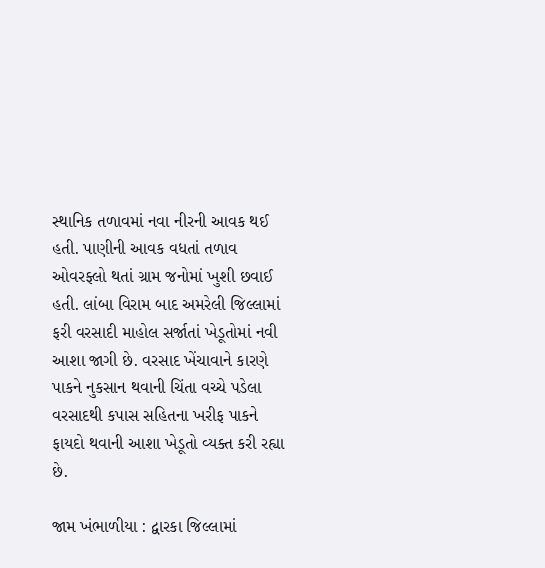સ્થાનિક તળાવમાં નવા નીરની આવક થઈ હતી. પાણીની આવક વધતાં તળાવ ઓવરફ્લો થતાં ગ્રામ જનોમાં ખુશી છવાઈ હતી. લાંબા વિરામ બાદ અમરેલી જિલ્લામાં ફરી વરસાદી માહોલ સર્જાતાં ખેડૂતોમાં નવી આશા જાગી છે. વરસાદ ખેંચાવાને કારણે પાકને નુકસાન થવાની ચિંતા વચ્ચે પડેલા વરસાદથી કપાસ સહિતના ખરીફ પાકને ફાયદો થવાની આશા ખેડૂતો વ્યક્ત કરી રહ્યા છે.

જામ ખંભાળીયા : દ્વારકા જિલ્લામાં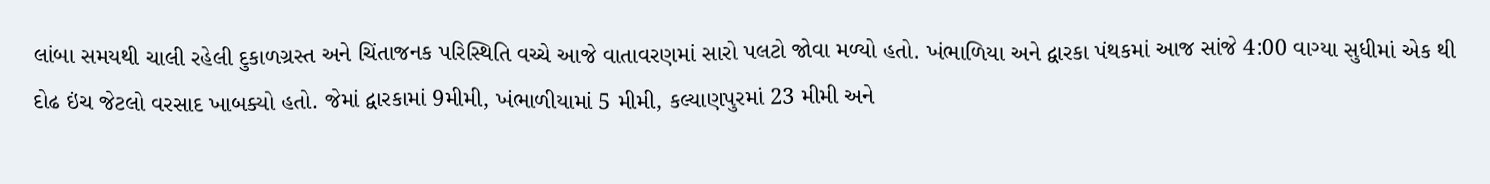લાંબા સમયથી ચાલી રહેલી દુકાળગ્રસ્ત અને ચિંતાજનક પરિસ્થિતિ વચ્ચે આજે વાતાવરણમાં સારો પલટો જોવા મળ્યો હતો. ખંભાળિયા અને દ્વારકા પંથકમાં આજ સાંજે 4:00 વાગ્યા સુધીમાં એક થી દોઢ ઇંચ જેટલો વરસાદ ખાબક્યો હતો. જેમાં દ્વારકામાં 9મીમી, ખંભાળીયામાં 5 મીમી, કલ્યાણપુરમાં 23 મીમી અને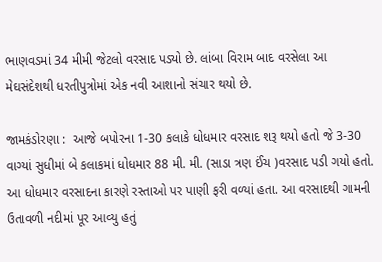ભાણવડમાં 34 મીમી જેટલો વરસાદ પડ્યો છે. લાંબા વિરામ બાદ વરસેલા આ મેઘસંદેશથી ધરતીપુત્રોમાં એક નવી આશાનો સંચાર થયો છે.

જામકંડોરણા :  આજે બપોરના 1-30 કલાકે ધોધમાર વરસાદ શરૂ થયો હતો જે 3-30 વાગ્યાં સુધીમાં બે કલાકમાં ધોધમાર 88 મી. મી. (સાડા ત્રણ ઈંચ )વરસાદ પડી ગયો હતો. આ ધોધમાર વરસાદના કારણે રસ્તાઓ પર પાણી ફરી વળ્યાં હતા. આ વરસાદથી ગામની ઉતાવળી નદીમાં પૂર આવ્યુ હતું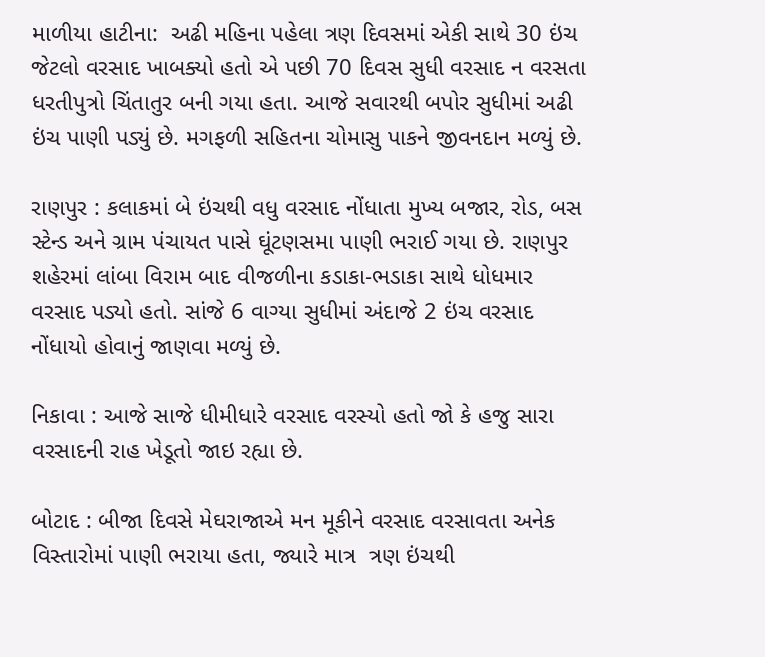માળીયા હાટીના:  અઢી મહિના પહેલા ત્રણ દિવસમાં એકી સાથે 30 ઇંચ જેટલો વરસાદ ખાબક્યો હતો એ પછી 70 દિવસ સુધી વરસાદ ન વરસતા ધરતીપુત્રો ચિંતાતુર બની ગયા હતા. આજે સવારથી બપોર સુધીમાં અઢી ઇંચ પાણી પડ્યું છે. મગફળી સહિતના ચોમાસુ પાકને જીવનદાન મળ્યું છે.

રાણપુર : કલાકમાં બે ઇંચથી વધુ વરસાદ નોંધાતા મુખ્ય બજાર, રોડ, બસ સ્ટેન્ડ અને ગ્રામ પંચાયત પાસે ઘૂંટણસમા પાણી ભરાઈ ગયા છે. રાણપુર શહેરમાં લાંબા વિરામ બાદ વીજળીના કડાકા-ભડાકા સાથે ધોધમાર વરસાદ પડ્યો હતો. સાંજે 6 વાગ્યા સુધીમાં અંદાજે 2 ઇંચ વરસાદ નોંધાયો હોવાનું જાણવા મળ્યું છે.

નિકાવા : આજે સાજે ધીમીધારે વરસાદ વરસ્યો હતો જો કે હજુ સારા વરસાદની રાહ ખેડૂતો જાઇ રહ્યા છે.

બોટાદ : બીજા દિવસે મેઘરાજાએ મન મૂકીને વરસાદ વરસાવતા અનેક વિસ્તારોમાં પાણી ભરાયા હતા, જ્યારે માત્ર  ત્રણ ઇંચથી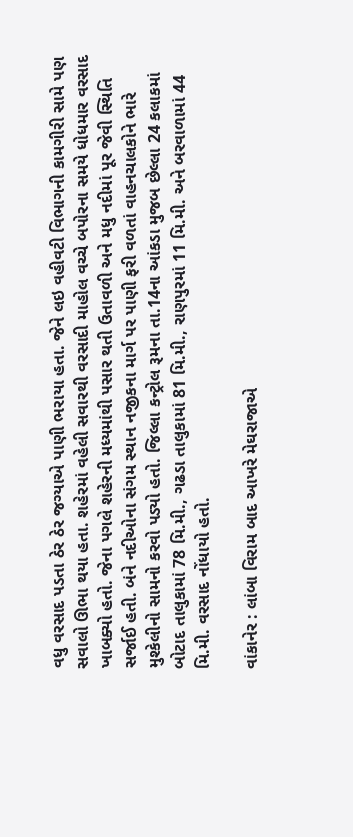વધુ વરસાદ પડતા ઠેર ઠેર જગ્યાએ પાણી ભરાયા હતા. જેને લઇ વહીવટી વિભાગની કામગીરી સામે પણ સવાલો ઊભા થયા હતા. શહેરમાં વહેલી સવારથી વરસાદી માહોલ વચ્ચે બપોરના સમયે ધોધમાર વરસાદ ખાબક્યો હતો. જેના પગલે શહેરની મધ્યમાંથી પસાર થતી ઉતાવળી અને મધુ નદીમાં પૂર જેવી સ્થિતિ સર્જાઈ હતી. બંને નદીઓના સંગમ સ્થાન નજીકના માર્ગ પર પાણી ફરી વળતાં વાહનચાલકોને ભારે મુશ્કેલીનો સામનો કરવો પડ્યો હતો. જિલ્લા કન્ટ્રોલ રૂમના તા.14ના આંકડા મુજબ છેલ્લા 24 કલાકમાં બોટાદ તાલુકામાં 78 મિ.મી., ગઢડા તાલુકામાં 81 મિ.મી., રાણપુરમાં 11 મિ.મી. અને બરવાળામાં 44 મિ.મી. વરસાદ નોંધાયો હતો.

વાંકાનેર : લાંબા વિરામ બાદ આખરે મેઘરાજાએ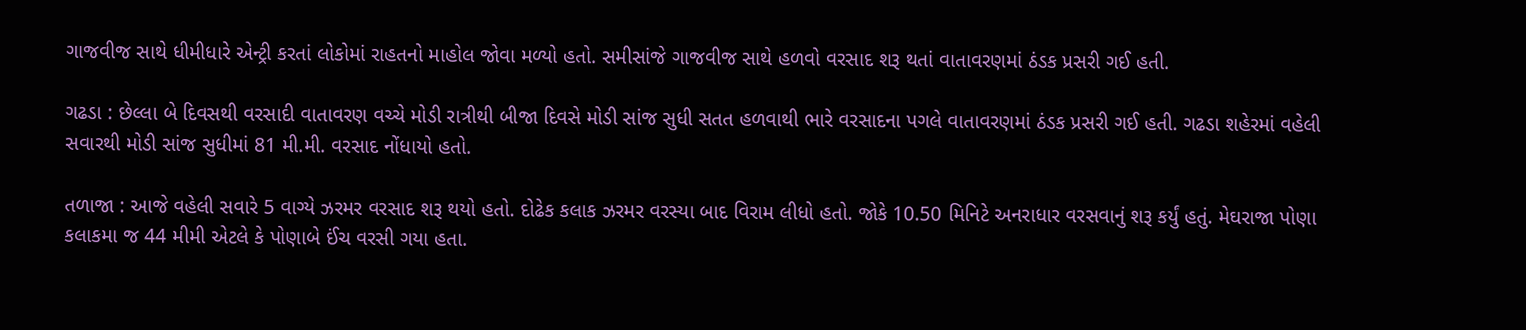ગાજવીજ સાથે ધીમીધારે એન્ટ્રી કરતાં લોકોમાં રાહતનો માહોલ જોવા મળ્યો હતો. સમીસાંજે ગાજવીજ સાથે હળવો વરસાદ શરૂ થતાં વાતાવરણમાં ઠંડક પ્રસરી ગઈ હતી.

ગઢડા : છેલ્લા બે દિવસથી વરસાદી વાતાવરણ વચ્ચે મોડી રાત્રીથી બીજા દિવસે મોડી સાંજ સુધી સતત હળવાથી ભારે વરસાદના પગલે વાતાવરણમાં ઠંડક પ્રસરી ગઈ હતી. ગઢડા શહેરમાં વહેલી સવારથી મોડી સાંજ સુધીમાં 81 મી.મી. વરસાદ નોંધાયો હતો.

તળાજા : આજે વહેલી સવારે 5 વાગ્યે ઝરમર વરસાદ શરૂ થયો હતો. દોઢેક કલાક ઝરમર વરસ્યા બાદ વિરામ લીધો હતો. જોકે 10.50 મિનિટે અનરાધાર વરસવાનું શરૂ કર્યું હતું. મેઘરાજા પોણા કલાકમા જ 44 મીમી એટલે કે પોણાબે ઈંચ વરસી ગયા હતા.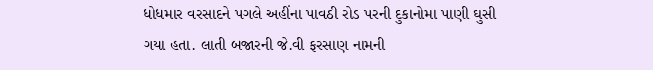ધોધમાર વરસાદને પગલે અહીંના પાવઠી રોડ પરની દુકાનોમા પાણી ઘુસી ગયા હતા. લાતી બજારની જે.વી ફરસાણ નામની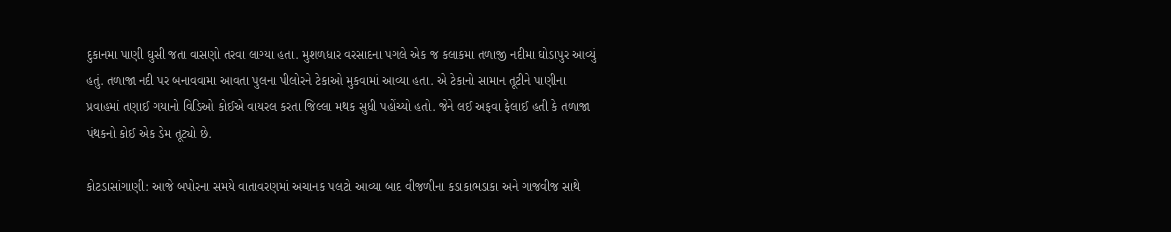દુકાનમા પાણી ઘુસી જતા વાસણો તરવા લાગ્યા હતા. મુશળધાર વરસાદના પગલે એક જ કલાકમા તળાજી નદીમા ઘોડાપુર આવ્યું હતું. તળાજા નદી પર બનાવવામા આવતા પુલના પીલોરને ટેકાઓ મુકવામાં આવ્યા હતા. એ ટેકાનો સામાન તૂટીને પાણીના પ્રવાહમાં તણાઈ ગયાનો વિડિઓ કોઈએ વાયરલ કરતા જિલ્લા મથક સુધી પહોંચ્યો હતો. જેને લઈ અફવા ફેલાઈ હતી કે તળાજા પંથકનો કોઈ એક ડેમ તૂટ્યો છે.

કોટડાસાંગાણી: આજે બપોરના સમયે વાતાવરણમાં અચાનક પલટો આવ્યા બાદ વીજળીના કડાકાભડાકા અને ગાજવીજ સાથે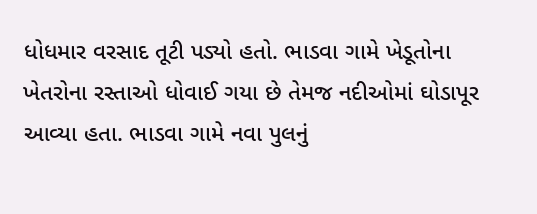ધોધમાર વરસાદ તૂટી પડ્યો હતો. ભાડવા ગામે ખેડૂતોના ખેતરોના રસ્તાઓ ધોવાઈ ગયા છે તેમજ નદીઓમાં ઘોડાપૂર આવ્યા હતા. ભાડવા ગામે નવા પુલનું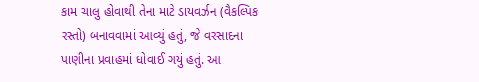કામ ચાલુ હોવાથી તેના માટે ડાયવર્ઝન (વૈકલ્પિક રસ્તો) બનાવવામાં આવ્યું હતું, જે વરસાદના પાણીના પ્રવાહમાં ધોવાઈ ગયું હતું. આ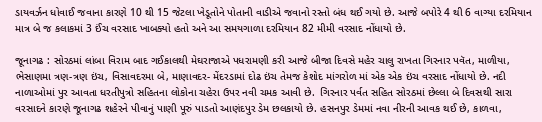ડાયવર્ઝન ધોવાઈ જવાના કારણે 10 થી 15 જેટલા ખેડૂતોને પોતાની વાડીએ જવાનો રસ્તો બંધ થઈ ગયો છે. આજે બપોરે 4 થી 6 વાગ્યા દરમિયાન માત્ર બે જ કલાકમાં 3 ઈંચ વરસાદ ખાબક્યો હતો અને આ સમયગાળા દરમિયાન 82 મીમી વરસાદ નોંધાયો છે.

જૂનાગઢ : સોરઠમાં લાંબા વિરામ બાદ ગઈકાલથી મેઘરાજાએ પધરામણી કરી આજે બીજા દિવસે મહેર ચાલુ રાખતા ગિરનાર પવૅત, માળીયા, ભેસાણમા ત્રણ-ત્રણ ઇંચ, વિસાવદરમા બે, માણાવદર- મેંદરડામાં દોઢ ઇંચ તેમજ કેશોદ માંગરોળ માં એક એક ઇંચ વરસાદ નોંધાયો છે. નદી નાળાઓમાં પુર આવતા ધરતીપુત્રો સહિતના લોકોના ચહેરા ઉપર નવી ચમક આવી છે.  ગિરનાર પર્વત સહિત સોરઠમાં છેલ્લા બે દિવસથી સારા વરસાદને કારણે જૂનાગઢ શહેરને પીવાનું પાણી પૂરું પાડતો આણંદપુર ડેમ છલકાયો છે. હસનપુર ડેમમાં નવા નીરની આવક થઈ છે, કાળવા,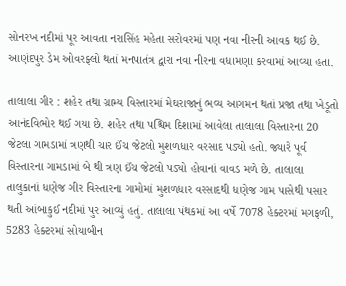સોનરખ નદીમાં પૂર આવતા નરાસિંહ મહેતા સરોવરમાં પણ નવા નીરની આવક થઈ છે. આણંદપુર ડેમ ઓવરફ્લો થતાં મનપાતંત્ર દ્વારા નવા નીરના વધામણા કરવામાં આવ્યા હતા.

તાલાલા ગીર : શહેર તથા ગ્રામ્ય વિસ્તારમાં મેઘરાજાનું ભવ્ય આગમન થતાં પ્રજા તથા ખેડૂતો આનંદવિભોર થઈ ગયા છે. શહેર તથા પશ્ચિમ દિશામાં આવેલા તાલાલા વિસ્તારના 20 જેટલા ગામડામાં ત્રણથી ચાર ઈંચ જેટલો મુશળધાર વરસાદ પડ્યો હતો. જ્યારે પૂર્વ વિસ્તારના ગામડામાં બે થી ત્રણ ઈંચ જેટલો પડ્યો હોવાનાં વાવડ મળે છે. તાલાલા તાલુકાનાં ધણેજ ગીર વિસ્તારના ગામોમાં મુશળધાર વરસાદથી ધણેજ ગામ પાસેથી પસાર થતી આંબાકુઈ નદીમાં પુર આવ્યું હતું. તાલાલા પંથકમાં આ વર્ષે 7078 હેક્ટરમાં મગફળી, 5283 હેક્ટરમાં સોયાબીન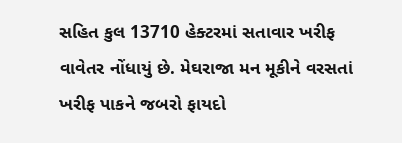સહિત કુલ 13710 હેક્ટરમાં સતાવાર ખરીફ વાવેતર નોંધાયું છે. મેઘરાજા મન મૂકીને વરસતાં ખરીફ પાકને જબરો ફાયદો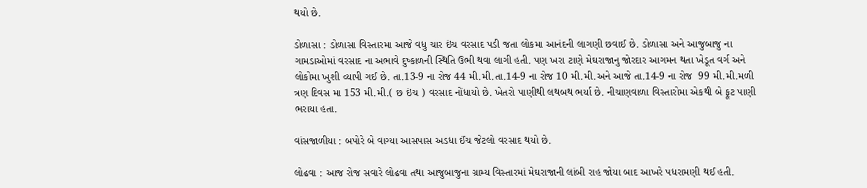થયો છે.

ડોળાસા : ડોળાસા વિસ્તારમા આજે વધુ ચાર ઇંચ વરસાદ પડી જતા લોકમા આનંદની લાગણી છવાઈ છે. ડોળાસા અને આજુબાજુ ના ગામડાઓમાં વરસાદ ના અભાવે દુષ્કાળની સ્થિતિ ઉભી થવા લાગી હતી. પણ ખરા ટાણે મેઘરાજાનુ જોરદાર આગમન થતા ખેડૂત વર્ગ અને લોકોમા ખુશી વ્યાપી ગઈ છે. તા.13-9 ના રોજ 44 મી.મી.તા.14-9 ના રોજ 10 મી.મી.અને આજે તા.14-9 ના રોજ  99 મી.મી.મળી ત્રણ દિવસ મા 153 મી.મી.( છ ઇંચ ) વરસાદ નોંધાયો છે. ખેતરો પાણીથી લથબથ ભર્યા છે. નીચાણવાળા વિસ્તારોમા એકથી બે ફૂટ પાણી ભરાયા હતા.

વાંસજાળીયા : બપોરે બે વાગ્યા આસપાસ અડધા ઈંચ જેટલો વરસાદ થયો છે.

લોઢવા : આજ રોજ સવારે લોઢવા તથા આજુબાજુના ગ્રામ્ય વિસ્તારમાં મેઘરાજાની લાંબી રાહ જોયા બાદ આખરે પધરામણી થઈ હતી.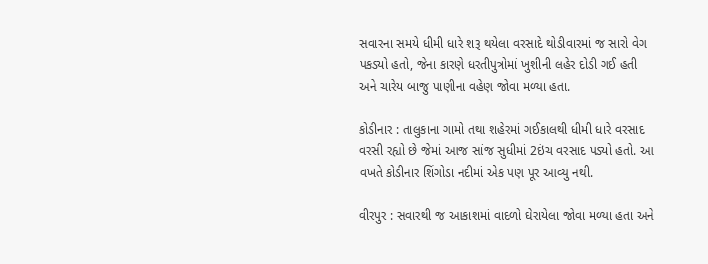સવારના સમયે ધીમી ધારે શરૂ થયેલા વરસાદે થોડીવારમાં જ સારો વેગ પકડ્યો હતો, જેના કારણે ધરતીપુત્રોમાં ખુશીની લહેર દોડી ગઈ હતી અને ચારેય બાજુ પાણીના વહેણ જોવા મળ્યા હતા.

કોડીનાર : તાલુકાના ગામો તથા શહેરમાં ગઈકાલથી ધીમી ધારે વરસાદ વરસી રહ્યો છે જેમાં આજ સાંજ સુધીમાં 2ઇંચ વરસાદ પડ્યો હતો. આ વખતે કોડીનાર શિંગોડા નદીમાં એક પણ પૂર આવ્યુ નથી.

વીરપુર : સવારથી જ આકાશમાં વાદળો ઘેરાયેલા જોવા મળ્યા હતા અને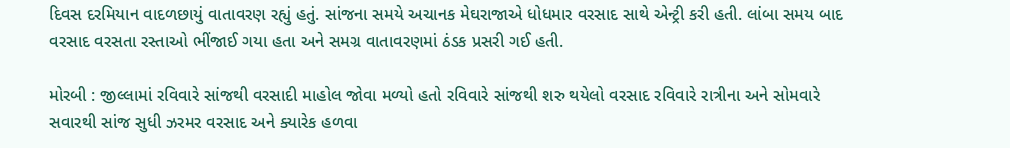દિવસ દરમિયાન વાદળછાયું વાતાવરણ રહ્યું હતું. સાંજના સમયે અચાનક મેઘરાજાએ ધોધમાર વરસાદ સાથે એન્ટ્રી કરી હતી. લાંબા સમય બાદ વરસાદ વરસતા રસ્તાઓ ભીંજાઈ ગયા હતા અને સમગ્ર વાતાવરણમાં ઠંડક પ્રસરી ગઈ હતી.

મોરબી : જીલ્લામાં રવિવારે સાંજથી વરસાદી માહોલ જોવા મળ્યો હતો રવિવારે સાંજથી શરુ થયેલો વરસાદ રવિવારે રાત્રીના અને સોમવારે સવારથી સાંજ સુધી ઝરમર વરસાદ અને ક્યારેક હળવા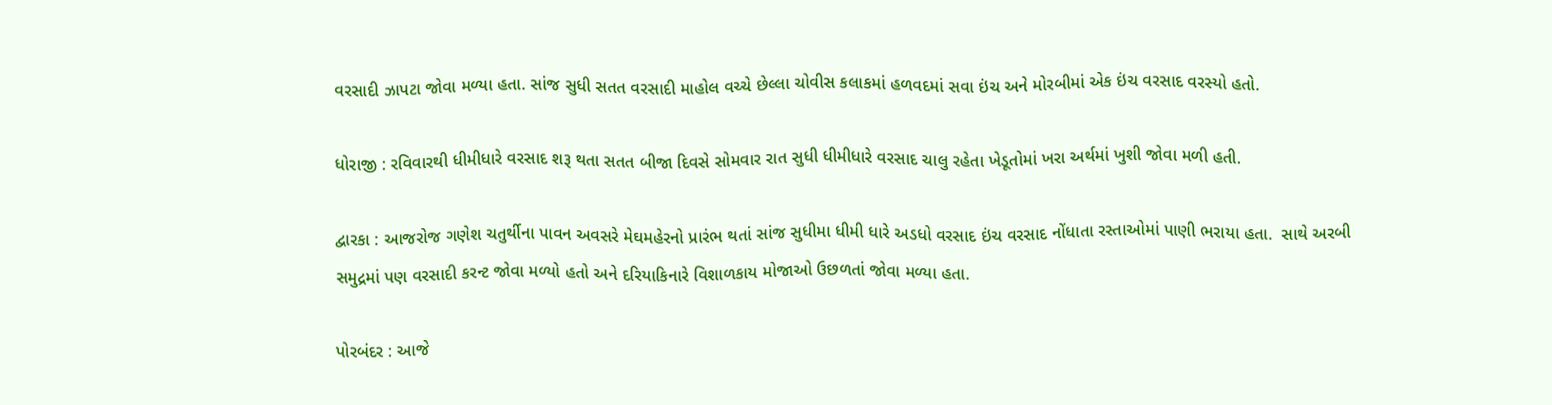વરસાદી ઝાપટા જોવા મળ્યા હતા. સાંજ સુધી સતત વરસાદી માહોલ વચ્ચે છેલ્લા ચોવીસ કલાકમાં હળવદમાં સવા ઇંચ અને મોરબીમાં એક ઇંચ વરસાદ વરસ્યો હતો.

ધોરાજી : રવિવારથી ધીમીધારે વરસાદ શરૂ થતા સતત બીજા દિવસે સોમવાર રાત સુધી ધીમીધારે વરસાદ ચાલુ રહેતા ખેડૂતોમાં ખરા અર્થમાં ખુશી જોવા મળી હતી.

દ્વારકા : આજરોજ ગણેશ ચતુર્થીના પાવન અવસરે મેઘમહેરનો પ્રારંભ થતાં સાંજ સુધીમા ધીમી ધારે અડધો વરસાદ ઇંચ વરસાદ નોંધાતા રસ્તાઓમાં પાણી ભરાયા હતા.  સાથે અરબી સમુદ્રમાં પણ વરસાદી કરન્ટ જોવા મળ્યો હતો અને દરિયાકિનારે વિશાળકાય મોજાઓ ઉછળતાં જોવા મળ્યા હતા.

પોરબંદર : આજે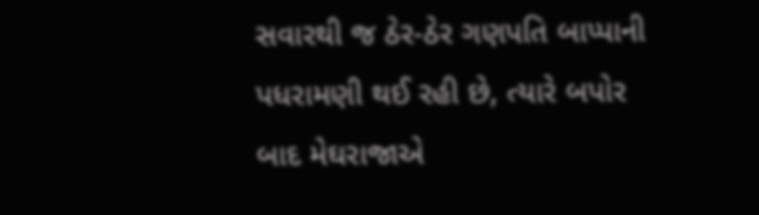સવારથી જ ઠેર-ઠેર ગણપતિ બાપ્પાની પધરામણી થઈ રહી છે, ત્યારે બપોર બાદ મેઘરાજાએ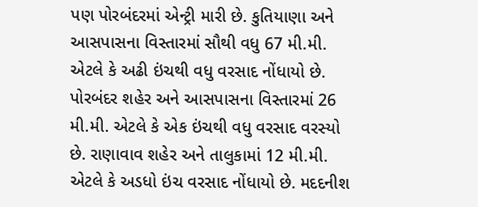પણ પોરબંદરમાં એન્ટ્રી મારી છે. કુતિયાણા અને આસપાસના વિસ્તારમાં સૌથી વધુ 67 મી.મી. એટલે કે અઢી ઇંચથી વધુ વરસાદ નોંધાયો છે. પોરબંદર શહેર અને આસપાસના વિસ્તારમાં 26 મી.મી. એટલે કે એક ઇંચથી વધુ વરસાદ વરસ્યો છે. રાણાવાવ શહેર અને તાલુકામાં 12 મી.મી. એટલે કે અડધો ઇંચ વરસાદ નોંધાયો છે. મદદનીશ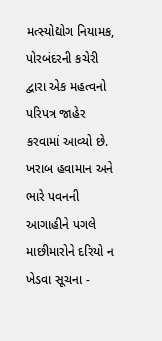મત્સ્યોદ્યોગ નિયામક, પોરબંદરની કચેરી દ્વારા એક મહત્વનો પરિપત્ર જાહેર કરવામાં આવ્યો છે. ખરાબ હવામાન અને ભારે પવનની આગાહીને પગલે માછીમારોને દરિયો ન ખેડવા સૂચના -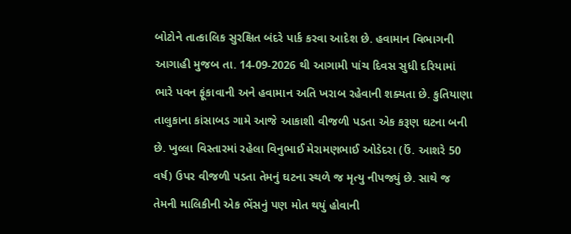બોટોને તાત્કાલિક સુરક્ષિત બંદરે પાર્ક કરવા આદેશ છે. હવામાન વિભાગની આગાહી મુજબ તા. 14-09-2026 થી આગામી પાંચ દિવસ સુધી દરિયામાં ભારે પવન ફૂંકાવાની અને હવામાન અતિ ખરાબ રહેવાની શક્યતા છે. કુતિયાણા તાલુકાના કાંસાબડ ગામે આજે આકાશી વીજળી પડતા એક કરૂણ ઘટના બની છે. ખુલ્લા વિસ્તારમાં રહેલા વિનુભાઈ મેરામણભાઈ ઓડેદરા (ઉં. આશરે 50 વર્ષ) ઉપર વીજળી પડતા તેમનું ઘટના સ્થળે જ મૃત્યુ નીપજ્યું છે. સાથે જ તેમની માલિકીની એક ભેંસનું પણ મોત થયું હોવાની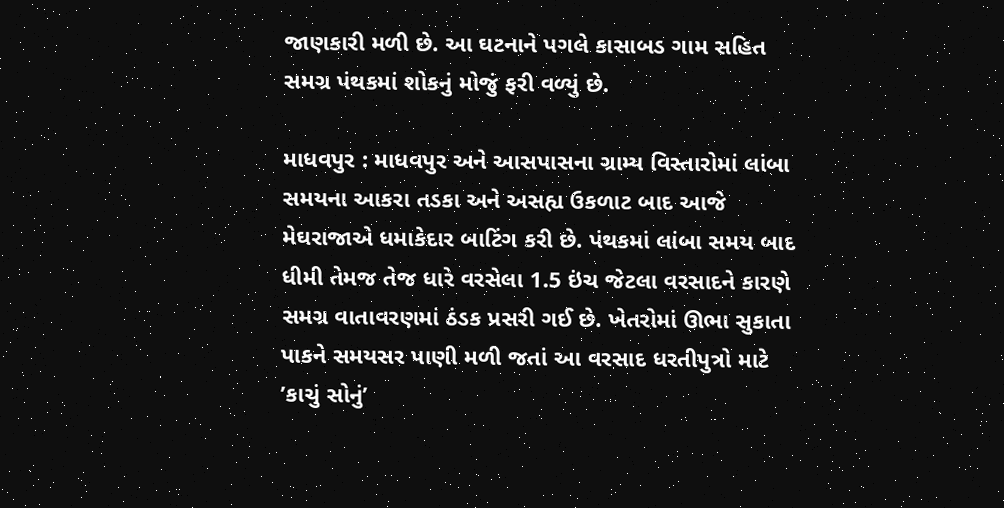જાણકારી મળી છે. આ ઘટનાને પગલે કાસાબડ ગામ સહિત સમગ્ર પંથકમાં શોકનું મોજું ફરી વળ્યું છે.

માધવપુર : માધવપુર અને આસપાસના ગ્રામ્ય વિસ્તારોમાં લાંબા સમયના આકરા તડકા અને અસહ્ય ઉકળાટ બાદ આજે મેઘરાજાએ ધમાકેદાર બાટિંગ કરી છે. પંથકમાં લાંબા સમય બાદ ધીમી તેમજ તેજ ધારે વરસેલા 1.5 ઇંચ જેટલા વરસાદને કારણે સમગ્ર વાતાવરણમાં ઠંડક પ્રસરી ગઈ છે. ખેતરોમાં ઊભા સુકાતા પાકને સમયસર પાણી મળી જતાં આ વરસાદ ધરતીપુત્રો માટે ’કાચું સોનું’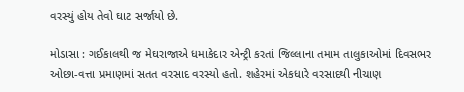વરસ્યું હોય તેવો ઘાટ સર્જાયો છે.

મોડાસા : ગઈકાલથી જ મેઘરાજાએ ધમાકેદાર એન્ટ્રી કરતાં જિલ્લાના તમામ તાલુકાઓમાં દિવસભર ઓછા-વત્તા પ્રમાણમાં સતત વરસાદ વરસ્યો હતો. શહેરમાં એકધારે વરસાદથી નીચાણ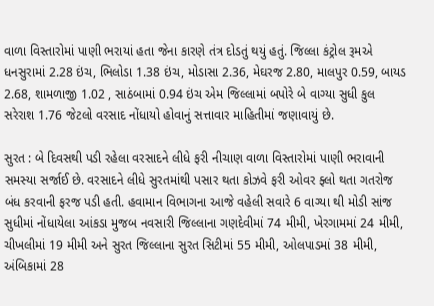વાળા વિસ્તારોમાં પાણી ભરાયાં હતા જેના કારણે તંત્ર દોડતું થયું હતું. જિલ્લા કંટ્રોલ રૂમએ ધનસુરામાં 2.28 ઇંચ, ભિલોડા 1.38 ઇંચ, મોડાસા 2.36, મેઘરજ 2.80, માલપુર 0.59, બાયડ 2.68, શામળાજી 1.02 , સાઠંબામાં 0.94 ઇંચ એમ જિલ્લામાં બપોરે બે વાગ્યા સુધી કુલ સરેરાશ 1.76 જેટલો વરસાદ નોંધાયો હોવાનું સત્તાવાર માહિતીમાં જણાવાયું છે.

સુરત : બે દિવસથી પડી રહેલા વરસાદને લીધે ફરી નીચાણ વાળા વિસ્તારોમાં પાણી ભરાવાની સમસ્યા સર્જાઈ છે. વરસાદને લીધે સુરતમાંથી પસાર થતા કોઝવે ફરી ઓવર ફ્લો થતા ગતરોજ બંધ કરવાની ફરજ પડી હતી. હવામાન વિભાગના આજે વહેલી સવારે 6 વાગ્યા થી મોડી સાંજ સુધીમાં નોંધાયેલા આંકડા મુજબ નવસારી જિલ્લાના ગણદેવીમાં 74 મીમી, ખેરગામમાં 24 મીમી, ચીખલીમાં 19 મીમી અને સુરત જિલ્લાના સુરત સિટીમાં 55 મીમી, ઓલપાડમાં 38 મીમી, અંબિકામાં 28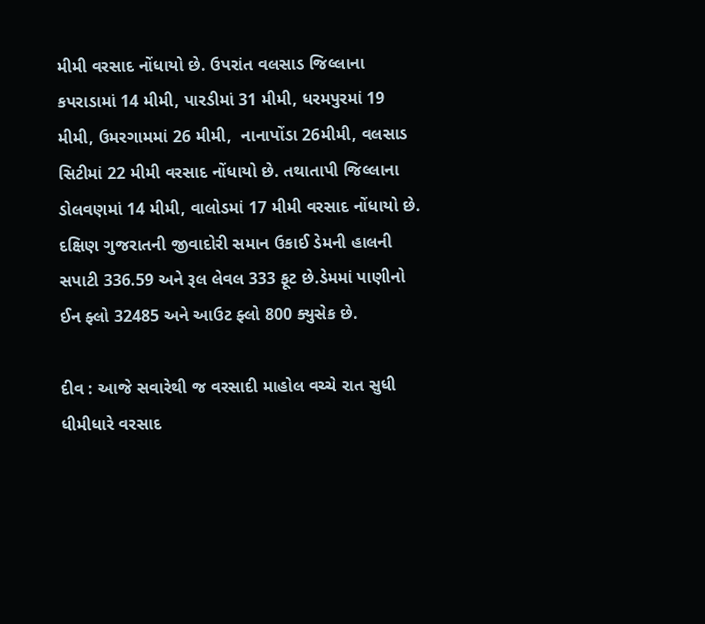મીમી વરસાદ નોંધાયો છે. ઉપરાંત વલસાડ જિલ્લાના કપરાડામાં 14 મીમી, પારડીમાં 31 મીમી, ધરમપુરમાં 19 મીમી, ઉમરગામમાં 26 મીમી,  નાનાપોંડા 26મીમી, વલસાડ સિટીમાં 22 મીમી વરસાદ નોંધાયો છે. તથાતાપી જિલ્લાના ડોલવણમાં 14 મીમી, વાલોડમાં 17 મીમી વરસાદ નોંધાયો છે. દક્ષિણ ગુજરાતની જીવાદોરી સમાન ઉકાઈ ડેમની હાલની સપાટી 336.59 અને રૂલ લેવલ 333 ફૂટ છે.ડેમમાં પાણીનો ઈન ફ્લો 32485 અને આઉટ ફ્લો 800 ક્યુસેક છે.

દીવ : આજે સવારેથી જ વરસાદી માહોલ વચ્ચે રાત સુધી ધીમીધારે વરસાદ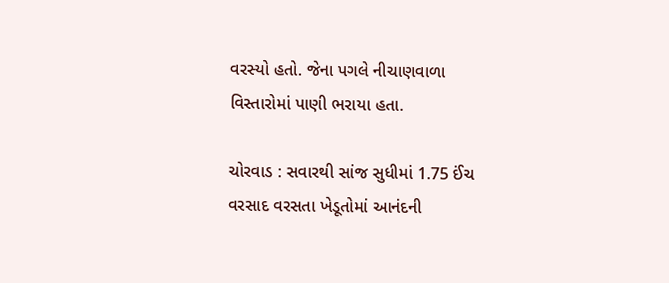વરસ્યો હતો. જેના પગલે નીચાણવાળા વિસ્તારોમાં પાણી ભરાયા હતા.

ચોરવાડ : સવારથી સાંજ સુધીમાં 1.75 ઈંચ વરસાદ વરસતા ખેડૂતોમાં આનંદની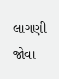લાગણી જોવા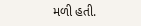મળી હતી.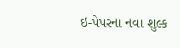ઇ-પેપરના નવા શુલ્ક